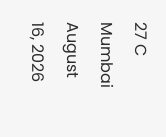27 C
Mumbai
August 16, 2026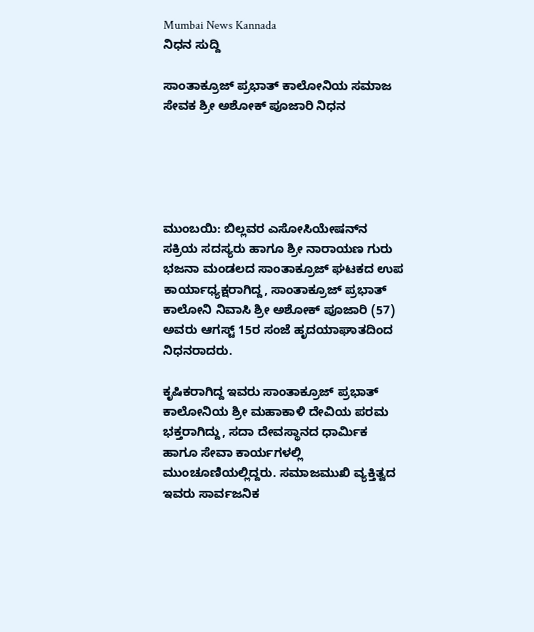Mumbai News Kannada
ನಿಧನ ಸುದ್ದಿ

ಸಾಂತಾಕ್ರೂಜ್ ಪ್ರಭಾತ್ ಕಾಲೋನಿಯ ಸಮಾಜ ಸೇವಕ ಶ್ರೀ ಅಶೋಕ್ ಪೂಜಾರಿ ನಿಧನ





ಮುಂಬಯಿ: ಬಿಲ್ಲವರ ಎಸೋಸಿಯೇಷನ್‌ನ ಸಕ್ರಿಯ ಸದಸ್ಯರು ಹಾಗೂ ಶ್ರೀ ನಾರಾಯಣ ಗುರು ಭಜನಾ ಮಂಡಲದ ಸಾಂತಾಕ್ರೂಜ್ ಘಟಕದ ಉಪ ಕಾರ್ಯಾಧ್ಯಕ್ಷರಾಗಿದ್ದ, ಸಾಂತಾಕ್ರೂಜ್ ಪ್ರಭಾತ್ ಕಾಲೋನಿ ನಿವಾಸಿ ಶ್ರೀ ಅಶೋಕ್ ಪೂಜಾರಿ (57) ಅವರು ಆಗಸ್ಟ್ 15ರ ಸಂಜೆ ಹೃದಯಾಘಾತದಿಂದ ನಿಧನರಾದರು.

ಕೃಷಿಕರಾಗಿದ್ದ ಇವರು ಸಾಂತಾಕ್ರೂಜ್ ಪ್ರಭಾತ್ ಕಾಲೋನಿಯ ಶ್ರೀ ಮಹಾಕಾಳಿ ದೇವಿಯ ಪರಮ ಭಕ್ತರಾಗಿದ್ದು, ಸದಾ ದೇವಸ್ಥಾನದ ಧಾರ್ಮಿಕ ಹಾಗೂ ಸೇವಾ ಕಾರ್ಯಗಳಲ್ಲಿ ಮುಂಚೂಣಿಯಲ್ಲಿದ್ದರು. ಸಮಾಜಮುಖಿ ವ್ಯಕ್ತಿತ್ವದ ಇವರು ಸಾರ್ವಜನಿಕ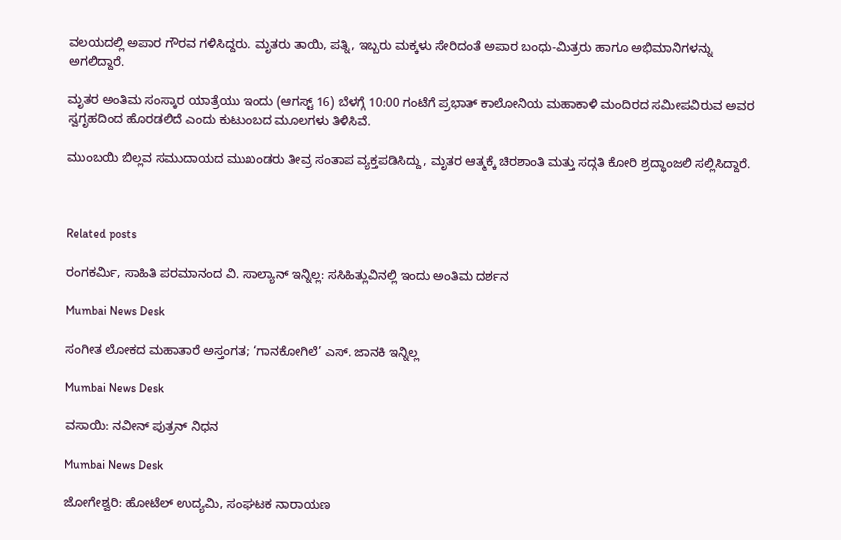ವಲಯದಲ್ಲಿ ಅಪಾರ ಗೌರವ ಗಳಿಸಿದ್ದರು. ಮೃತರು ತಾಯಿ, ಪತ್ನಿ, ಇಬ್ಬರು ಮಕ್ಕಳು ಸೇರಿದಂತೆ ಅಪಾರ ಬಂಧು-ಮಿತ್ರರು ಹಾಗೂ ಅಭಿಮಾನಿಗಳನ್ನು ಅಗಲಿದ್ದಾರೆ.

ಮೃತರ ಅಂತಿಮ ಸಂಸ್ಕಾರ ಯಾತ್ರೆಯು ಇಂದು (ಆಗಸ್ಟ್ 16) ಬೆಳಗ್ಗೆ 10:00 ಗಂಟೆಗೆ ಪ್ರಭಾತ್ ಕಾಲೋನಿಯ ಮಹಾಕಾಳಿ ಮಂದಿರದ ಸಮೀಪವಿರುವ ಅವರ ಸ್ವಗೃಹದಿಂದ ಹೊರಡಲಿದೆ ಎಂದು ಕುಟುಂಬದ ಮೂಲಗಳು ತಿಳಿಸಿವೆ.

ಮುಂಬಯಿ ಬಿಲ್ಲವ ಸಮುದಾಯದ ಮುಖಂಡರು ತೀವ್ರ ಸಂತಾಪ ವ್ಯಕ್ತಪಡಿಸಿದ್ದು, ಮೃತರ ಆತ್ಮಕ್ಕೆ ಚಿರಶಾಂತಿ ಮತ್ತು ಸದ್ಗತಿ ಕೋರಿ ಶ್ರದ್ಧಾಂಜಲಿ ಸಲ್ಲಿಸಿದ್ದಾರೆ.



Related posts

ರಂಗಕರ್ಮಿ, ಸಾಹಿತಿ ಪರಮಾನಂದ ವಿ. ಸಾಲ್ಯಾನ್ ಇನ್ನಿಲ್ಲ: ಸಸಿಹಿತ್ಲುವಿನಲ್ಲಿ ಇಂದು ಅಂತಿಮ ದರ್ಶನ

Mumbai News Desk

ಸಂಗೀತ ಲೋಕದ ಮಹಾತಾರೆ ಅಸ್ತಂಗತ; ‘ಗಾನಕೋಗಿಲೆ’ ಎಸ್. ಜಾನಕಿ ಇನ್ನಿಲ್ಲ

Mumbai News Desk

ವಸಾಯಿ: ನವೀನ್ ಪುತ್ರನ್ ನಿಧನ

Mumbai News Desk

ಜೋಗೇಶ್ವರಿ: ಹೋಟೆಲ್ ಉದ್ಯಮಿ, ಸಂಘಟಕ ನಾರಾಯಣ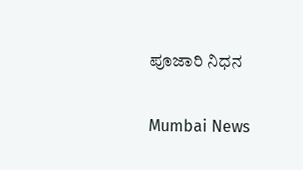ಪೂಜಾರಿ ನಿಧನ

Mumbai News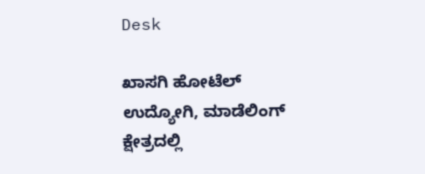Desk

ಖಾಸಗಿ ಹೋಟೆಲ್ ಉದ್ಯೋಗಿ, ಮಾಡೆಲಿಂಗ್ ಕ್ಷೇತ್ರದಲ್ಲಿ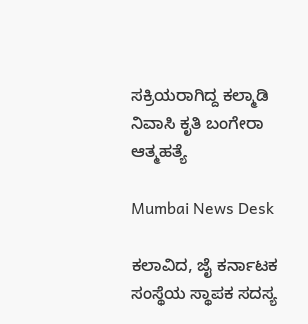ಸಕ್ರಿಯರಾಗಿದ್ದ ಕಲ್ಮಾಡಿ ನಿವಾಸಿ ಕೃತಿ ಬಂಗೇರಾ ಆತ್ಮಹತ್ಯೆ

Mumbai News Desk

ಕಲಾವಿದ, ಜೈ ಕರ್ನಾಟಕ ಸಂಸ್ಥೆಯ ಸ್ಥಾಪಕ ಸದಸ್ಯ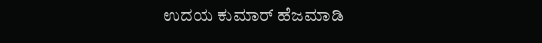ಉದಯ ಕುಮಾರ್ ಹೆಜಮಾಡಿ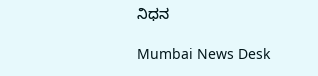ನಿಧನ

Mumbai News Desk